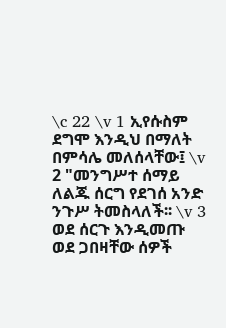\c 22 \v 1 ኢየሱስም ደግሞ እንዲህ በማለት በምሳሌ መለሰላቸው፤ \v 2 "መንግሥተ ሰማይ ለልጁ ሰርግ የደገሰ አንድ ንጉሥ ትመስላለች፡፡ \v 3 ወደ ሰርጉ እንዲመጡ ወደ ጋበዛቸው ሰዎች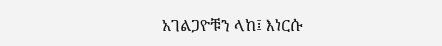አገልጋዮቹን ላከ፤ እነርሱ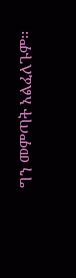ግን መምጣት አልፈለጉም፡፡